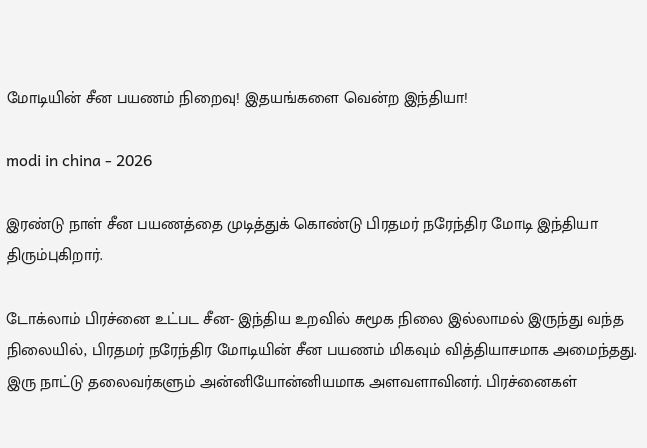மோடியின் சீன பயணம் நிறைவு! இதயங்களை வென்ற இந்தியா!

modi in china - 2026

இரண்டு நாள் சீன பயணத்தை முடித்துக் கொண்டு பிரதமர் நரேந்திர மோடி இந்தியா திரும்புகிறார்.

டோக்லாம் பிரச்னை உட்பட சீன- இந்திய உறவில் சுமூக நிலை இல்லாமல் இருந்து வந்த நிலையில், பிரதமர் நரேந்திர மோடியின் சீன பயணம் மிகவும் வித்தியாசமாக அமைந்தது. இரு நாட்டு தலைவர்களும் அன்னியோன்னியமாக அளவளாவினர். பிரச்னைகள்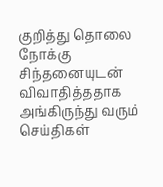குறித்து தொலை நோக்கு சிந்தனையுடன் விவாதித்ததாக அங்கிருந்து வரும் செய்திகள்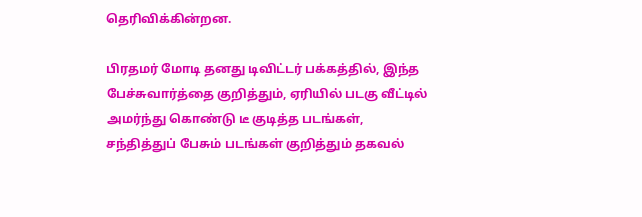தெரிவிக்கின்றன.

பிரதமர் மோடி தனது டிவிட்டர் பக்கத்தில், இந்த பேச்சுவார்த்தை குறித்தும், ஏரியில் படகு வீட்டில் அமர்ந்து கொண்டு டீ குடித்த படங்கள், சந்தித்துப் பேசும் படங்கள் குறித்தும் தகவல்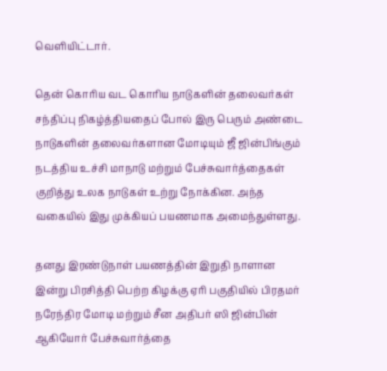வெளியிட்டார்.

தென் கொரிய வட கொரிய நாடுகளின் தலைவர்கள் சந்திப்பு நிகழ்த்தியதைப் போல் இரு பெரும் அண்டை நாடுகளின் தலைவர்களான மோடியும் ஜீ ஜின்பிங்கும் நடத்திய உச்சி மாநாடு மற்றும் பேச்சுவார்த்தைகள் குறித்து உலக நாடுகள் உற்று நோக்கின. அந்த வகையில் இது முக்கியப் பயணமாக அமைந்துள்ளது.

தனது இரண்டுநாள் பயணத்தின் இறுதி நாளான இன்று பிரசித்தி பெற்ற கிழக்கு ஏரி பகுதியில் பிரதமர் நரேந்திர மோடி மற்றும் சீன அதிபர் ஸி ஜின்பின் ஆகியோர் பேச்சுவார்த்தை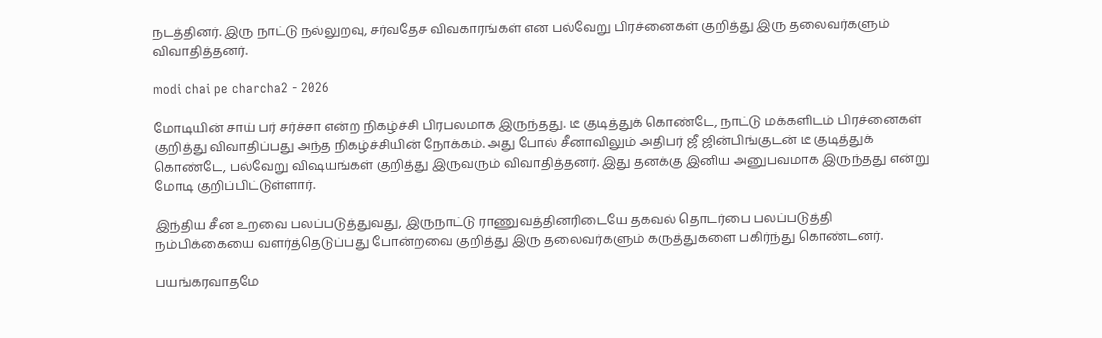நடத்தினர். இரு நாட்டு நல்லுறவு, சர்வதேச விவகாரங்கள் என பல்வேறு பிரச்னைகள் குறித்து இரு தலைவர்களும் விவாதித்தனர்.

modi chai pe charcha2 - 2026

மோடியின் சாய் பர் சர்ச்சா என்ற நிகழ்ச்சி பிரபலமாக இருந்தது. டீ குடித்துக் கொண்டே, நாட்டு மக்களிடம் பிரச்னைகள் குறித்து விவாதிப்பது அந்த நிகழ்ச்சியின் நோக்கம். அது போல் சீனாவிலும் அதிபர் ஜீ ஜின்பிங்குடன் டீ குடித்துக் கொண்டே, பல்வேறு விஷயங்கள் குறித்து இருவரும் விவாதித்தனர். இது தனக்கு இனிய அனுபவமாக இருந்தது என்று மோடி குறிப்பிட்டுள்ளார்.

இந்திய சீன உறவை பலப்படுத்துவது, இருநாட்டு ராணுவத்தினரிடையே தகவல் தொடர்பை பலப்படுத்தி நம்பிக்கையை வளர்த்தெடுப்பது போன்றவை குறித்து இரு தலைவர்களும் கருத்துகளை பகிர்ந்து கொண்டனர்.

பயங்கரவாதமே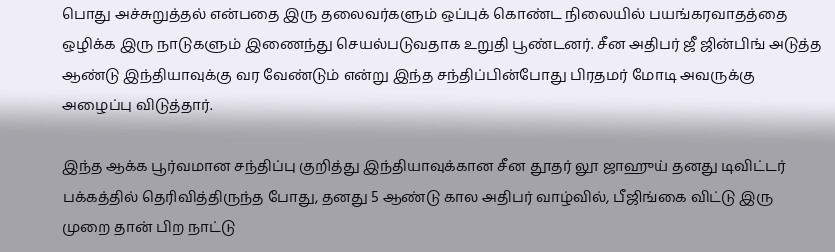பொது அச்சுறுத்தல் என்பதை இரு தலைவர்களும் ஒப்புக் கொண்ட நிலையில் பயங்கரவாதத்தை ஒழிக்க இரு நாடுகளும் இணைந்து செயல்படுவதாக உறுதி பூண்டனர். சீன அதிபர் ஜீ ஜின்பிங் அடுத்த ஆண்டு இந்தியாவுக்கு வர வேண்டும் என்று இந்த சந்திப்பின்போது பிரதமர் மோடி அவருக்கு அழைப்பு விடுத்தார்.

இந்த ஆக்க பூர்வமான சந்திப்பு குறித்து இந்தியாவுக்கான சீன தூதர் லூ ஜாஹுய் தனது டிவிட்டர் பக்கத்தில் தெரிவித்திருந்த போது, தனது 5 ஆண்டு கால அதிபர் வாழ்வில், பீஜிங்கை விட்டு இரு முறை தான் பிற நாட்டு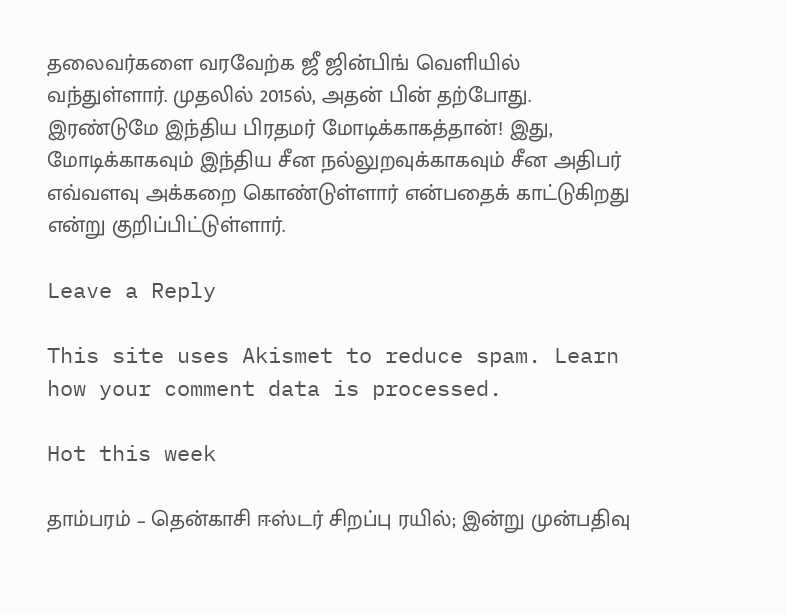தலைவர்களை வரவேற்க ஜீ ஜின்பிங் வெளியில் வந்துள்ளார். முதலில் 2015ல், அதன் பின் தற்போது. இரண்டுமே இந்திய பிரதமர் மோடிக்காகத்தான்! இது, மோடிக்காகவும் இந்திய சீன நல்லுறவுக்காகவும் சீன அதிபர் எவ்வளவு அக்கறை கொண்டுள்ளார் என்பதைக் காட்டுகிறது என்று குறிப்பிட்டுள்ளார்.

Leave a Reply

This site uses Akismet to reduce spam. Learn how your comment data is processed.

Hot this week

தாம்பரம் – தென்காசி ஈஸ்டர் சிறப்பு ரயில்; இன்று முன்பதிவு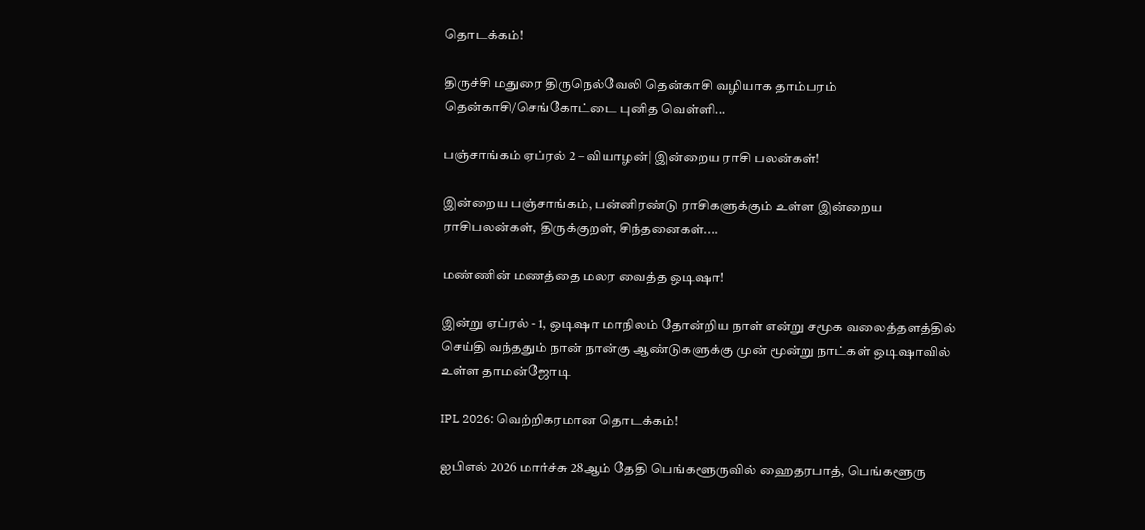தொடக்கம்!

திருச்சி மதுரை திருநெல்வேலி தென்காசி வழியாக தாம்பரம் தென்காசி/செங்கோட்டை புனித வெள்ளி...

பஞ்சாங்கம் ஏப்ரல் 2 – வியாழன்| இன்றைய ராசி பலன்கள்!

இன்றைய பஞ்சாங்கம், பன்னிரண்டு ராசிகளுக்கும் உள்ள இன்றைய ராசிபலன்கள், திருக்குறள், சிந்தனைகள்....

மண்ணின் மணத்தை மலர வைத்த ஒடிஷா!

இன்று ஏப்ரல் - 1, ஒடிஷா மாநிலம் தோன்றிய நாள் என்று சமூக வலைத்தளத்தில் செய்தி வந்ததும் நான் நான்கு ஆண்டுகளுக்கு முன் மூன்று நாட்கள் ஒடிஷாவில் உள்ள தாமன்ஜோடி

IPL 2026: வெற்றிகரமான தொடக்கம்!

ஐபிஎல் 2026 மார்ச்சு 28ஆம் தேதி பெங்களூருவில் ஹைதரபாத், பெங்களூரு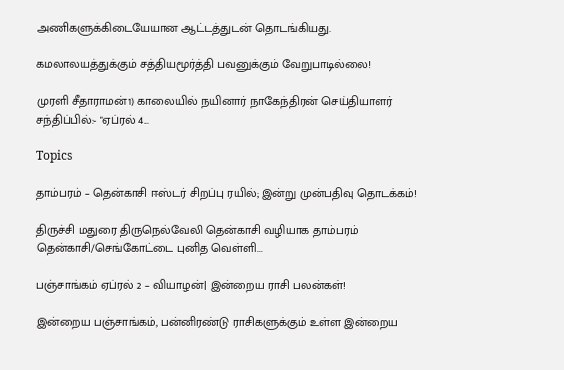அணிகளுக்கிடையேயான ஆட்டத்துடன் தொடங்கியது.

கமலாலயத்துக்கும் சத்தியமூர்த்தி பவனுக்கும் வேறுபாடில்லை!

முரளி சீதாராமன்1) காலையில் நயினார் நாகேந்திரன் செய்தியாளர் சந்திப்பில்:- "ஏப்ரல் 4...

Topics

தாம்பரம் – தென்காசி ஈஸ்டர் சிறப்பு ரயில்; இன்று முன்பதிவு தொடக்கம்!

திருச்சி மதுரை திருநெல்வேலி தென்காசி வழியாக தாம்பரம் தென்காசி/செங்கோட்டை புனித வெள்ளி...

பஞ்சாங்கம் ஏப்ரல் 2 – வியாழன்| இன்றைய ராசி பலன்கள்!

இன்றைய பஞ்சாங்கம், பன்னிரண்டு ராசிகளுக்கும் உள்ள இன்றைய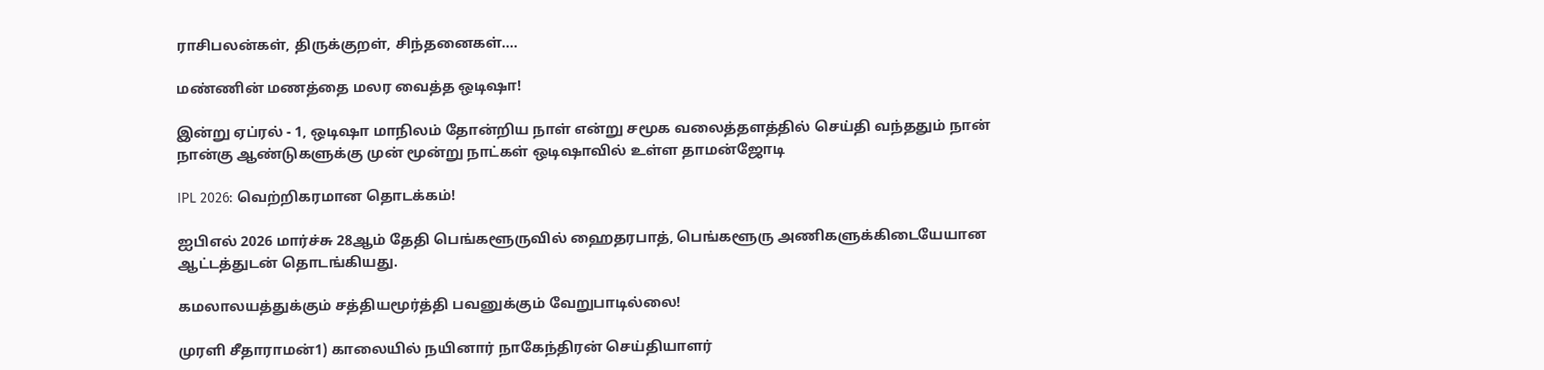ராசிபலன்கள், திருக்குறள், சிந்தனைகள்....

மண்ணின் மணத்தை மலர வைத்த ஒடிஷா!

இன்று ஏப்ரல் - 1, ஒடிஷா மாநிலம் தோன்றிய நாள் என்று சமூக வலைத்தளத்தில் செய்தி வந்ததும் நான் நான்கு ஆண்டுகளுக்கு முன் மூன்று நாட்கள் ஒடிஷாவில் உள்ள தாமன்ஜோடி

IPL 2026: வெற்றிகரமான தொடக்கம்!

ஐபிஎல் 2026 மார்ச்சு 28ஆம் தேதி பெங்களூருவில் ஹைதரபாத், பெங்களூரு அணிகளுக்கிடையேயான ஆட்டத்துடன் தொடங்கியது.

கமலாலயத்துக்கும் சத்தியமூர்த்தி பவனுக்கும் வேறுபாடில்லை!

முரளி சீதாராமன்1) காலையில் நயினார் நாகேந்திரன் செய்தியாளர்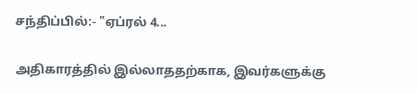சந்திப்பில்:- "ஏப்ரல் 4...

அதிகாரத்தில் இல்லாததற்காக, இவர்களுக்கு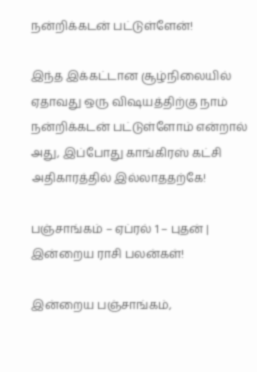நன்றிக்கடன் பட்டுள்ளேன்!

இந்த இக்கட்டான சூழ்நிலையில் ஏதாவது ஒரு விஷயத்திற்கு நாம் நன்றிக்கடன் பட்டுள்ளோம் என்றால் அது, இப்போது காங்கிரஸ் கட்சி அதிகாரத்தில் இல்லாததற்கே!

பஞ்சாங்கம் – ஏப்ரல் 1 – புதன் | இன்றைய ராசி பலன்கள்!

இன்றைய பஞ்சாங்கம்,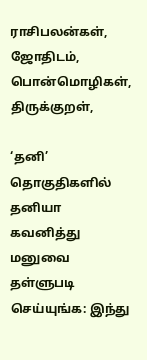ராசிபலன்கள், ஜோதிடம், பொன்மொழிகள், திருக்குறள்,

‘தனி’ தொகுதிகளில் தனியா கவனித்து மனுவை தள்ளுபடி செய்யுங்க: இந்து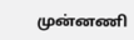முன்னணி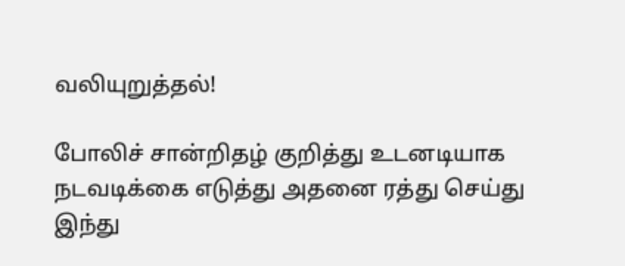வலியுறுத்தல்!

போலிச் சான்றிதழ் குறித்து உடனடியாக நடவடிக்கை எடுத்து அதனை ரத்து செய்து இந்து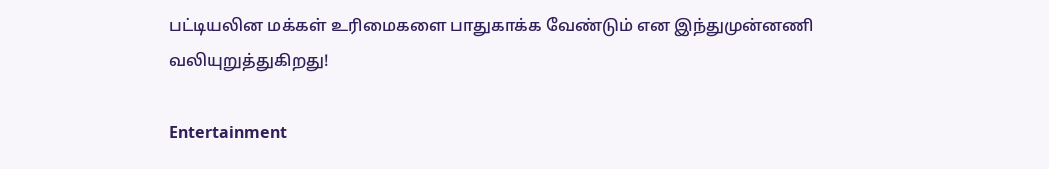பட்டியலின மக்கள் உரிமைகளை பாதுகாக்க வேண்டும் என இந்துமுன்னணி வலியுறுத்துகிறது!

Entertainment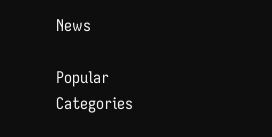News

Popular Categories